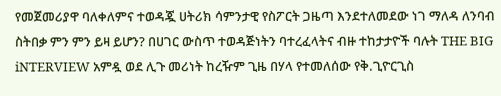የመጀመሪያዋ ባለቀለምና ተወዳጇ ሀትሪክ ሳምንታዊ የስፖርት ጋዜጣ እንደተለመደው ነገ ማለዳ ለንባብ ስትበቃ ምን ምን ይዛ ይሆን? በሀገር ውስጥ ተወዳጅነትን ባተረፈላትና ብዙ ተከታታዮች ባሉት THE BIG iNTERVIEW አምዷ ወደ ሊጉ መሪነት ከረዥም ጊዜ በሃላ የተመለሰው የቅ.ጊዮርጊስ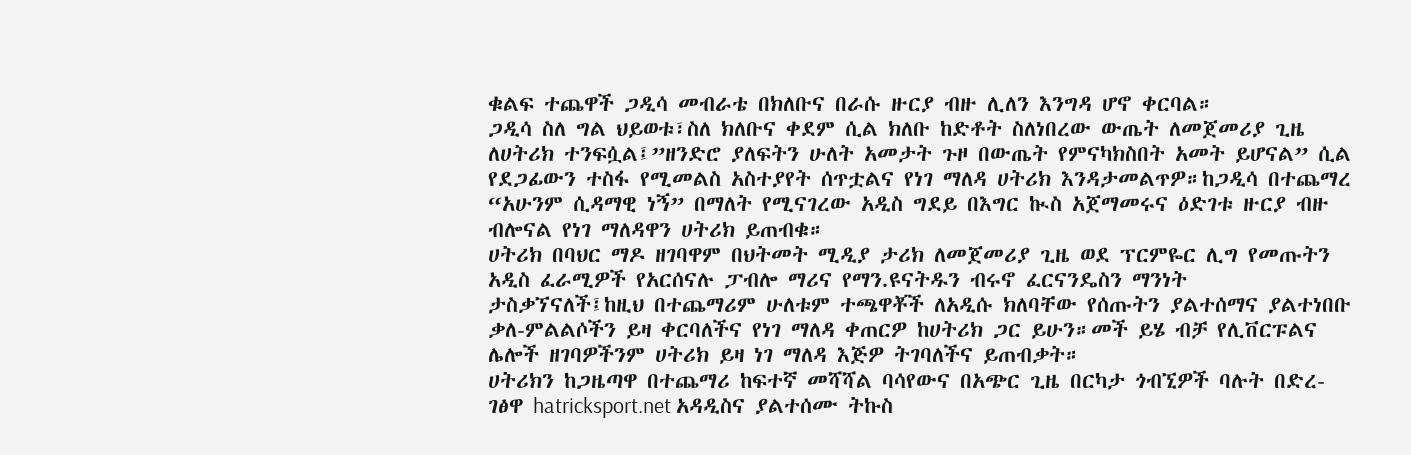ቁልፍ ተጨዋች ጋዲሳ መብራቴ በክለቡና በራሱ ዙርያ ብዙ ሊለን እንግዳ ሆኖ ቀርባል።
ጋዲሳ ስለ ግል ህይወቱ፣ስለ ክለቡና ቀደም ሲል ክለቡ ከድቶት ስለነበረው ውጤት ለመጀመሪያ ጊዜ ለሀትሪክ ተንፍሷል፤”ዘንድሮ ያለፍትን ሁለት አመታት ጉዞ በውጤት የምናካክስበት አመት ይሆናል” ሲል የደጋፊውን ተስፋ የሚመልስ አስተያየት ሰጥቷልና የነገ ማለዳ ሀትሪክ እንዳታመልጥዎ።ከጋዲሳ በተጨማረ “አሁንም ሲዳማዊ ነኝ” በማለት የሚናገረው አዲስ ግደይ በእግር ኲስ አጀማመሩና ዕድገቱ ዙርያ ብዙ ብሎናል የነገ ማለዳዋን ሀትሪክ ይጠብቁ።
ሀትሪክ በባህር ማዶ ዘገባዋም በህትመት ሚዲያ ታሪክ ለመጀመሪያ ጊዜ ወደ ፕርምዬር ሊግ የመጡትን አዲስ ፈራሚዎች የአርሰናሉ ፓብሎ ማሪና የማን.ዩናትዱን ብሩኖ ፈርናንዴስን ማንነት ታስቃኘናለች፤ከዚህ በተጨማሪም ሁለቱም ተጫዋቾች ለአዲሱ ክለባቸው የሰጡትን ያልተሰማና ያልተነበቡ ቃለ-ምልልሶችን ይዛ ቀርባለችና የነገ ማለዳ ቀጠርዎ ከሀትሪክ ጋር ይሁን።መች ይሄ ብቻ የሊቨርፑልና ሌሎች ዘገባዎችንም ሀትሪክ ይዛ ነገ ማለዳ እጅዎ ትገባለችና ይጠብቃት።
ሀትሪክን ከጋዜጣዋ በተጨማሪ ከፍተኛ መሻሻል ባሳየውና በአጭር ጊዜ በርካታ ጎብኚዎች ባሉት በድረ-ገፅዋ hatricksport.net አዳዲስና ያልተሰሙ ትኩስ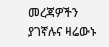መረጃዎችን ያገኛሉና ዛሬውኑ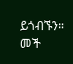ይጎብኙን።
መች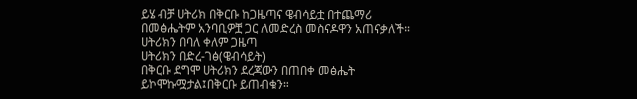ይሄ ብቻ ሀትሪክ በቅርቡ ከጋዜጣና ዌብሳይቷ በተጨማሪ በመፅሔትም አንባቢዎቿ ጋር ለመድረስ መስናዶዋን አጠናቃለች።
ሀትሪክን በባለ ቀለም ጋዜጣ
ሀትሪክን በድረ-ገፅ(ዌብሳይት)
በቅርቡ ደግሞ ሀትሪክን ደረጃውን በጠበቀ መፅሔት ይኮሞኩሟታል፤በቅርቡ ይጠብቁን።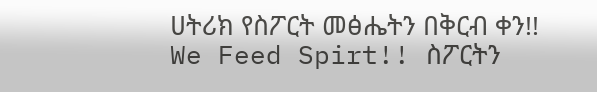ሀትሪክ የስፖርት መፅሔትን በቅርብ ቀን!!
We Feed Spirt!! ስፖርትን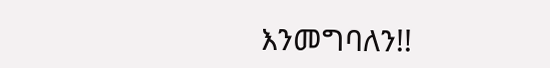እንመግባለን!!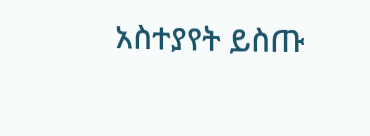አስተያየት ይስጡ